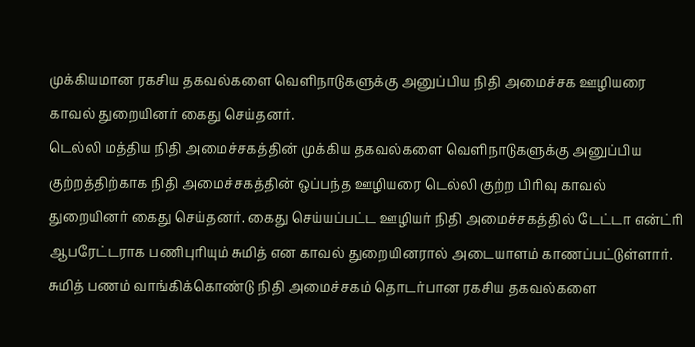முக்கியமான ரகசிய தகவல்களை வெளிநாடுகளுக்கு அனுப்பிய நிதி அமைச்சக ஊழியரை காவல் துறையினர் கைது செய்தனர்.
டெல்லி மத்திய நிதி அமைச்சகத்தின் முக்கிய தகவல்களை வெளிநாடுகளுக்கு அனுப்பிய குற்றத்திற்காக நிதி அமைச்சகத்தின் ஒப்பந்த ஊழியரை டெல்லி குற்ற பிரிவு காவல் துறையினர் கைது செய்தனர். கைது செய்யப்பட்ட ஊழியர் நிதி அமைச்சகத்தில் டேட்டா என்ட்ரி ஆபரேட்டராக பணிபுரியும் சுமித் என காவல் துறையினரால் அடையாளம் காணப்பட்டுள்ளார்.
சுமித் பணம் வாங்கிக்கொண்டு நிதி அமைச்சகம் தொடர்பான ரகசிய தகவல்களை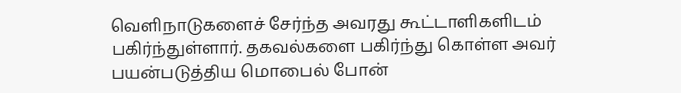வெளிநாடுகளைச் சேர்ந்த அவரது கூட்டாளிகளிடம் பகிர்ந்துள்ளார். தகவல்களை பகிர்ந்து கொள்ள அவர் பயன்படுத்திய மொபைல் போன்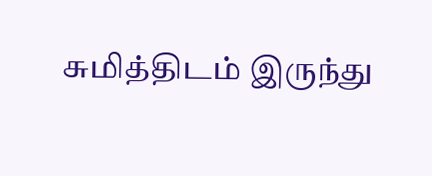சுமித்திடம் இருந்து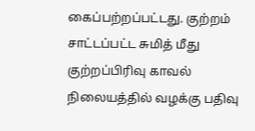கைப்பற்றப்பட்டது. குற்றம் சாட்டப்பட்ட சுமித் மீது குற்றப்பிரிவு காவல் நிலையத்தில் வழக்கு பதிவு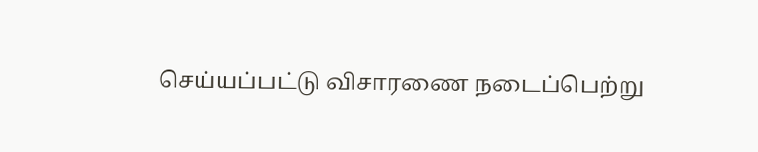செய்யப்பட்டு விசாரணை நடைப்பெற்று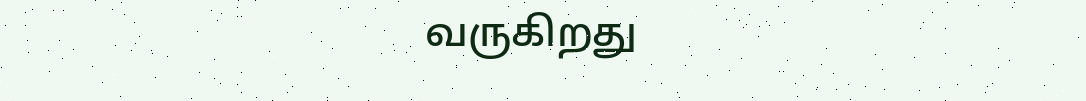வருகிறது